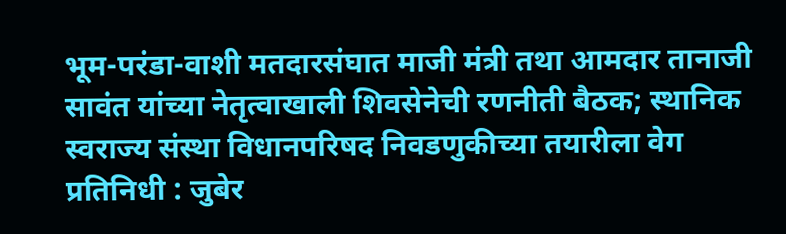भूम-परंडा-वाशी मतदारसंघात माजी मंत्री तथा आमदार तानाजी सावंत यांच्या नेतृत्वाखाली शिवसेनेची रणनीती बैठक; स्थानिक स्वराज्य संस्था विधानपरिषद निवडणुकीच्या तयारीला वेग
प्रतिनिधी : जुबेर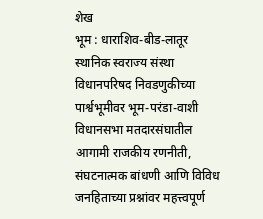शेख
भूम : धाराशिव-बीड-लातूर स्थानिक स्वराज्य संस्था विधानपरिषद निवडणुकीच्या पार्श्वभूमीवर भूम-परंडा-वाशी विधानसभा मतदारसंघातील आगामी राजकीय रणनीती, संघटनात्मक बांधणी आणि विविध जनहिताच्या प्रश्नांवर महत्त्वपूर्ण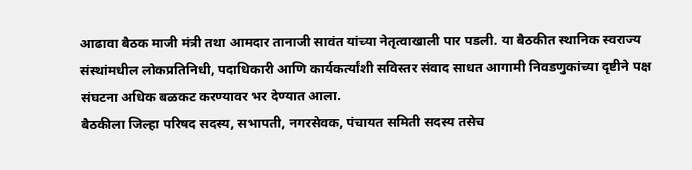आढावा बैठक माजी मंत्री तथा आमदार तानाजी सावंत यांच्या नेतृत्वाखाली पार पडली. या बैठकीत स्थानिक स्वराज्य संस्थांमधील लोकप्रतिनिधी, पदाधिकारी आणि कार्यकर्त्यांशी सविस्तर संवाद साधत आगामी निवडणुकांच्या दृष्टीने पक्ष संघटना अधिक बळकट करण्यावर भर देण्यात आला.
बैठकीला जिल्हा परिषद सदस्य, सभापती, नगरसेवक, पंचायत समिती सदस्य तसेच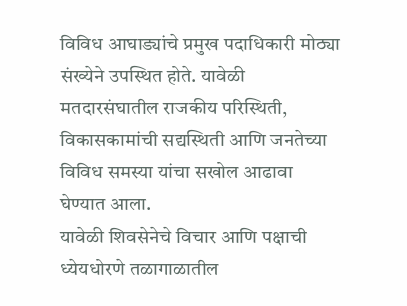विविध आघाड्यांचे प्रमुख पदाधिकारी मोठ्या संख्येने उपस्थित होते. यावेळी मतदारसंघातील राजकीय परिस्थिती, विकासकामांची सद्यस्थिती आणि जनतेच्या विविध समस्या यांचा सखोल आढावा घेण्यात आला.
यावेळी शिवसेनेचे विचार आणि पक्षाची ध्येयधोरणे तळागाळातील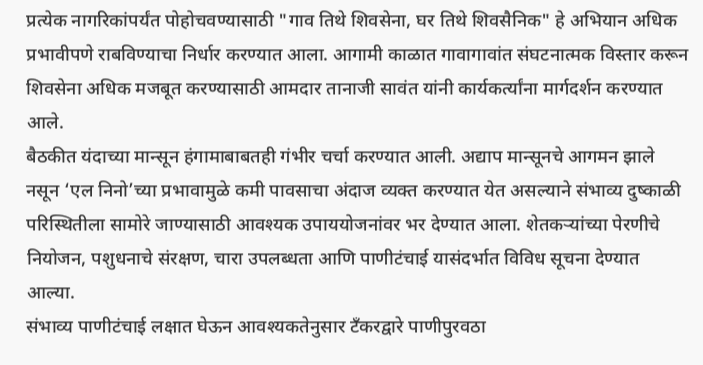प्रत्येक नागरिकांपर्यंत पोहोचवण्यासाठी "गाव तिथे शिवसेना, घर तिथे शिवसैनिक" हे अभियान अधिक प्रभावीपणे राबविण्याचा निर्धार करण्यात आला. आगामी काळात गावागावांत संघटनात्मक विस्तार करून शिवसेना अधिक मजबूत करण्यासाठी आमदार तानाजी सावंत यांनी कार्यकर्त्यांना मार्गदर्शन करण्यात आले.
बैठकीत यंदाच्या मान्सून हंगामाबाबतही गंभीर चर्चा करण्यात आली. अद्याप मान्सूनचे आगमन झाले नसून ‘एल निनो’च्या प्रभावामुळे कमी पावसाचा अंदाज व्यक्त करण्यात येत असल्याने संभाव्य दुष्काळी परिस्थितीला सामोरे जाण्यासाठी आवश्यक उपाययोजनांवर भर देण्यात आला. शेतकऱ्यांच्या पेरणीचे नियोजन, पशुधनाचे संरक्षण, चारा उपलब्धता आणि पाणीटंचाई यासंदर्भात विविध सूचना देण्यात आल्या.
संभाव्य पाणीटंचाई लक्षात घेऊन आवश्यकतेनुसार टँकरद्वारे पाणीपुरवठा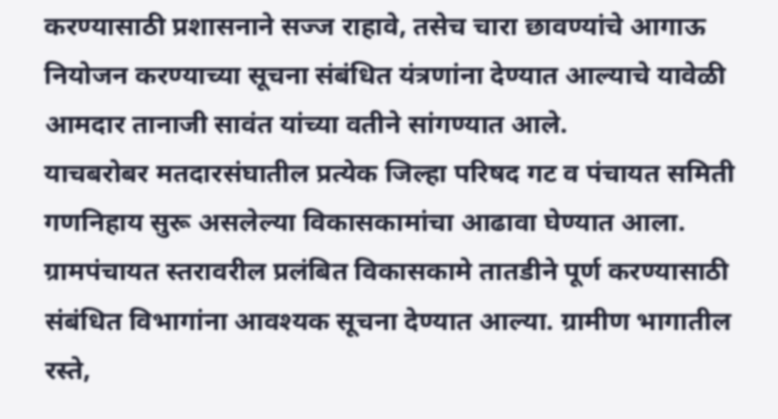करण्यासाठी प्रशासनाने सज्ज राहावे, तसेच चारा छावण्यांचे आगाऊ नियोजन करण्याच्या सूचना संबंधित यंत्रणांना देण्यात आल्याचे यावेळी आमदार तानाजी सावंत यांच्या वतीने सांगण्यात आले.
याचबरोबर मतदारसंघातील प्रत्येक जिल्हा परिषद गट व पंचायत समिती गणनिहाय सुरू असलेल्या विकासकामांचा आढावा घेण्यात आला. ग्रामपंचायत स्तरावरील प्रलंबित विकासकामे तातडीने पूर्ण करण्यासाठी संबंधित विभागांना आवश्यक सूचना देण्यात आल्या. ग्रामीण भागातील रस्ते,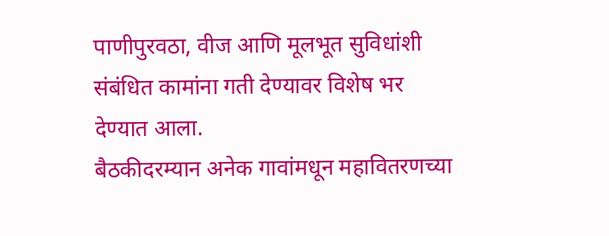पाणीपुरवठा, वीज आणि मूलभूत सुविधांशी संबंधित कामांना गती देण्यावर विशेष भर देण्यात आला.
बैठकीदरम्यान अनेक गावांमधून महावितरणच्या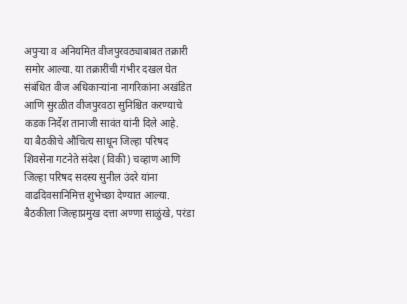अपुऱ्या व अनियमित वीजपुरवठ्याबाबत तक्रारी समोर आल्या. या तक्रारींची गंभीर दखल घेत संबंधित वीज अधिकाऱ्यांना नागरिकांना अखंडित आणि सुरळीत वीजपुरवठा सुनिश्चित करण्याचे कडक निर्देश तानाजी सावंत यांनी दिले आहे.
या बैठकीचे औचित्य साधून जिल्हा परिषद शिवसेना गटनेते संदेश (विकी) चव्हाण आणि जिल्हा परिषद सदस्य सुनील उंदरे यांना वाढदिवसानिमित्त शुभेच्छा देण्यात आल्या.
बैठकीला जिल्हाप्रमुख दत्ता अण्णा साळुंखे, परंडा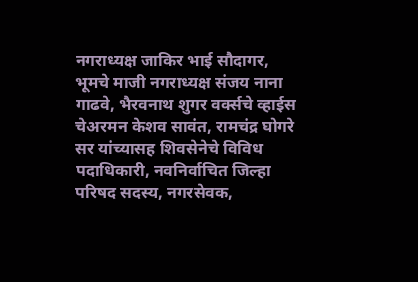नगराध्यक्ष जाकिर भाई सौदागर, भूमचे माजी नगराध्यक्ष संजय नाना गाढवे, भैरवनाथ शुगर वर्क्सचे व्हाईस चेअरमन केशव सावंत, रामचंद्र घोगरे सर यांच्यासह शिवसेनेचे विविध पदाधिकारी, नवनिर्वाचित जिल्हा परिषद सदस्य, नगरसेवक,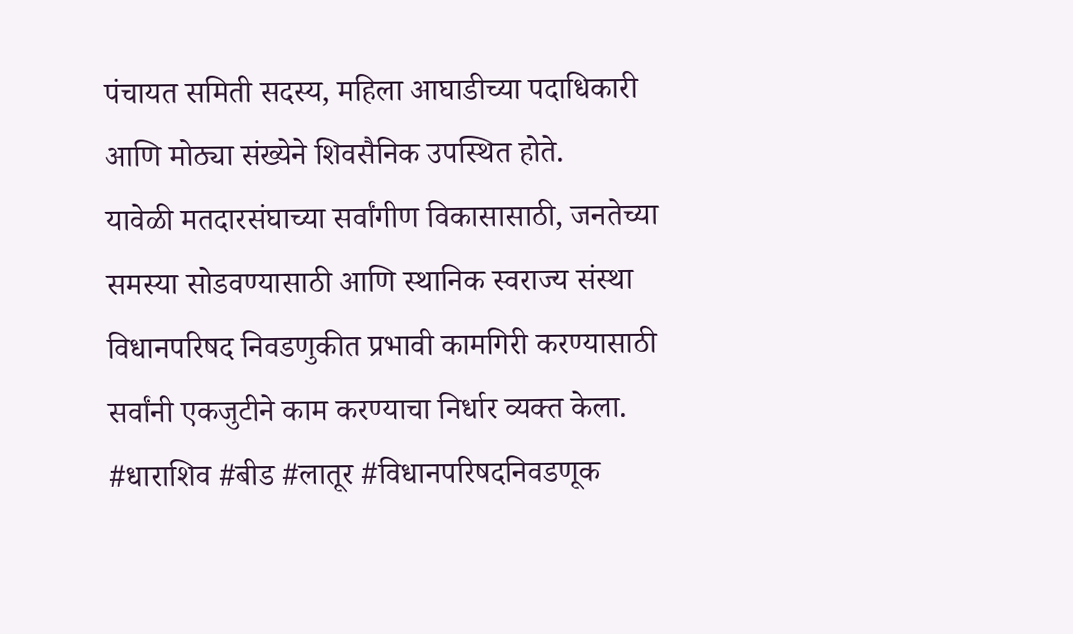पंचायत समिती सदस्य, महिला आघाडीच्या पदाधिकारी आणि मोठ्या संख्येने शिवसैनिक उपस्थित होते.
यावेळी मतदारसंघाच्या सर्वांगीण विकासासाठी, जनतेच्या समस्या सोडवण्यासाठी आणि स्थानिक स्वराज्य संस्था विधानपरिषद निवडणुकीत प्रभावी कामगिरी करण्यासाठी सर्वांनी एकजुटीने काम करण्याचा निर्धार व्यक्त केला.
#धाराशिव #बीड #लातूर #विधानपरिषदनिवडणूक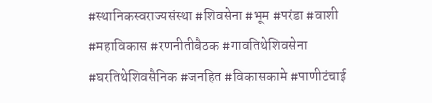#स्थानिकस्वराज्यसंस्था #शिवसेना #भूम #परंडा #वाशी #महाविकास #रणनीतीबैठक #गावतिथेशिवसेना #घरतिथेशिवसैनिक #जनहित #विकासकामे #पाणीटंचाई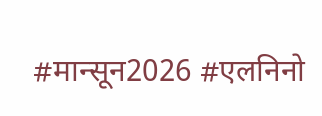#मान्सून2026 #एलनिनो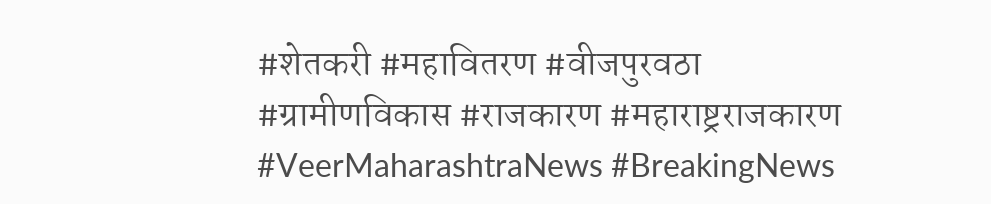#शेतकरी #महावितरण #वीजपुरवठा #ग्रामीणविकास #राजकारण #महाराष्ट्रराजकारण #VeerMaharashtraNews #BreakingNews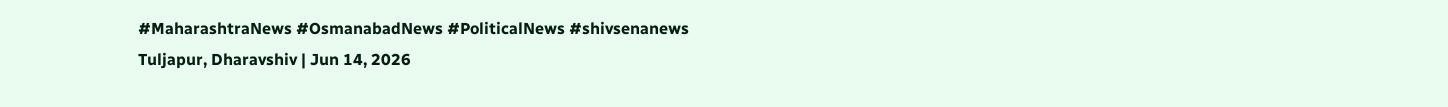#MaharashtraNews #OsmanabadNews #PoliticalNews #shivsenanews
Tuljapur, Dharavshiv | Jun 14, 2026